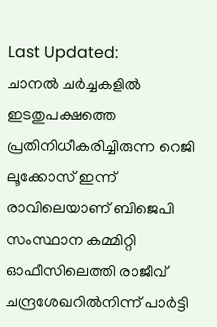Last Updated:
ചാനൽ ചർച്ചകളിൽ ഇടതുപക്ഷത്തെ പ്രതിനിധീകരിച്ചിരുന്ന റെജി ലൂക്കോസ് ഇന്ന് രാവിലെയാണ് ബിജെപി സംസ്ഥാന കമ്മിറ്റി ഓഫീസിലെത്തി രാജീവ് ചന്ദ്രശേഖറിൽനിന്ന് പാർട്ടി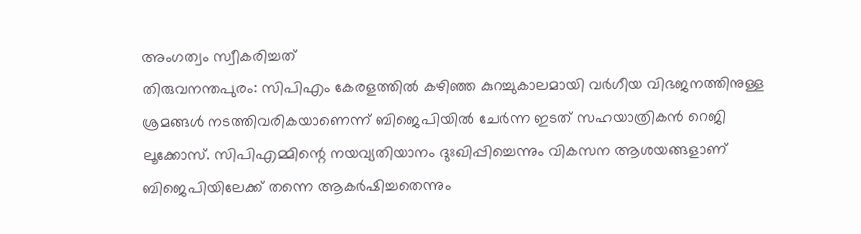അംഗത്വം സ്വീകരിച്ചത്
തിരുവനന്തപുരം: സിപിഎം കേരളത്തിൽ കഴിഞ്ഞ കുറച്ചുകാലമായി വർഗീയ വിഭജനത്തിനുള്ള ശ്രമങ്ങൾ നടത്തിവരികയാണെന്ന് ബിജെപിയിൽ ചേർന്ന ഇടത് സഹയാത്രികൻ റെജി ലൂക്കോസ്. സിപിഎമ്മിന്റെ നയവ്യതിയാനം ദുഃഖിപ്പിച്ചെന്നും വികസന ആശയങ്ങളാണ് ബിജെപിയിലേക്ക് തന്നെ ആകർഷിച്ചതെന്നും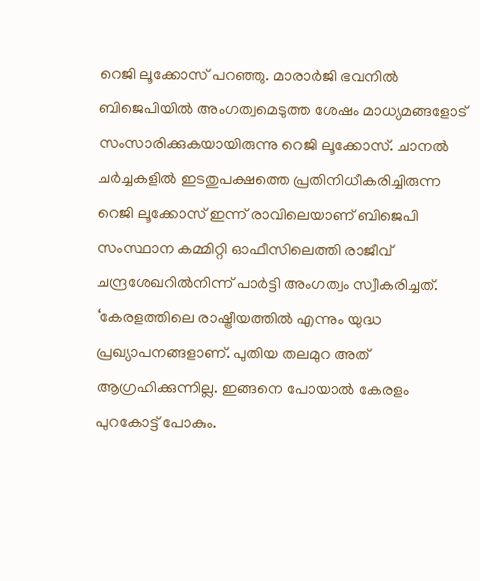റെജി ലൂക്കോസ് പറഞ്ഞു. മാരാർജി ഭവനിൽ ബിജെപിയിൽ അംഗത്വമെടുത്ത ശേഷം മാധ്യമങ്ങളോട് സംസാരിക്കുകയായിരുന്നു റെജി ലൂക്കോസ്. ചാനൽ ചർച്ചകളിൽ ഇടതുപക്ഷത്തെ പ്രതിനിധീകരിച്ചിരുന്ന റെജി ലൂക്കോസ് ഇന്ന് രാവിലെയാണ് ബിജെപി സംസ്ഥാന കമ്മിറ്റി ഓഫീസിലെത്തി രാജീവ് ചന്ദ്രശേഖറിൽനിന്ന് പാർട്ടി അംഗത്വം സ്വീകരിച്ചത്.
‘കേരളത്തിലെ രാഷ്ട്രീയത്തിൽ എന്നും യുദ്ധ പ്രഖ്യാപനങ്ങളാണ്. പുതിയ തലമുറ അത് ആഗ്രഹിക്കുന്നില്ല. ഇങ്ങനെ പോയാൽ കേരളം പുറകോട്ട് പോകും.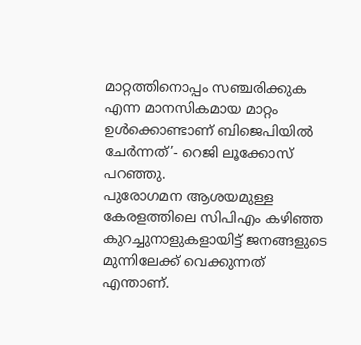മാറ്റത്തിനൊപ്പം സഞ്ചരിക്കുക എന്ന മാനസികമായ മാറ്റം ഉൾക്കൊണ്ടാണ് ബിജെപിയിൽ ചേർന്നത്’- റെജി ലൂക്കോസ് പറഞ്ഞു.
പുരോഗമന ആശയമുള്ള കേരളത്തിലെ സിപിഎം കഴിഞ്ഞ കുറച്ചുനാളുകളായിട്ട് ജനങ്ങളുടെ മുന്നിലേക്ക് വെക്കുന്നത് എന്താണ്.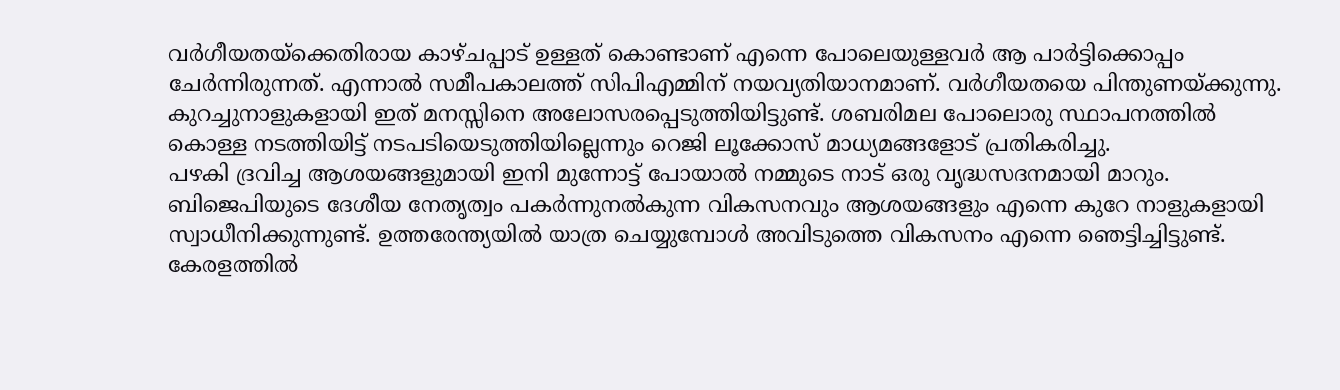വർഗീയതയ്ക്കെതിരായ കാഴ്ചപ്പാട് ഉള്ളത് കൊണ്ടാണ് എന്നെ പോലെയുള്ളവർ ആ പാർട്ടിക്കൊപ്പം ചേർന്നിരുന്നത്. എന്നാൽ സമീപകാലത്ത് സിപിഎമ്മിന് നയവ്യതിയാനമാണ്. വർഗീയതയെ പിന്തുണയ്ക്കുന്നു. കുറച്ചുനാളുകളായി ഇത് മനസ്സിനെ അലോസരപ്പെടുത്തിയിട്ടുണ്ട്. ശബരിമല പോലൊരു സ്ഥാപനത്തിൽ കൊള്ള നടത്തിയിട്ട് നടപടിയെടുത്തിയില്ലെന്നും റെജി ലൂക്കോസ് മാധ്യമങ്ങളോട് പ്രതികരിച്ചു.
പഴകി ദ്രവിച്ച ആശയങ്ങളുമായി ഇനി മുന്നോട്ട് പോയാൽ നമ്മുടെ നാട് ഒരു വൃദ്ധസദനമായി മാറും. ബിജെപിയുടെ ദേശീയ നേതൃത്വം പകർന്നുനൽകുന്ന വികസനവും ആശയങ്ങളും എന്നെ കുറേ നാളുകളായി സ്വാധീനിക്കുന്നുണ്ട്. ഉത്തരേന്ത്യയിൽ യാത്ര ചെയ്യുമ്പോൾ അവിടുത്തെ വികസനം എന്നെ ഞെട്ടിച്ചിട്ടുണ്ട്. കേരളത്തിൽ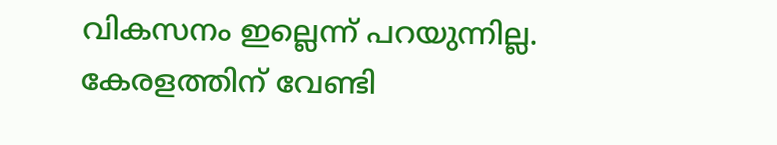വികസനം ഇല്ലെന്ന് പറയുന്നില്ല. കേരളത്തിന് വേണ്ടി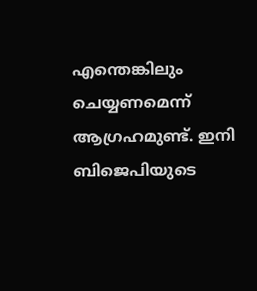എന്തെങ്കിലും ചെയ്യണമെന്ന് ആഗ്രഹമുണ്ട്. ഇനി ബിജെപിയുടെ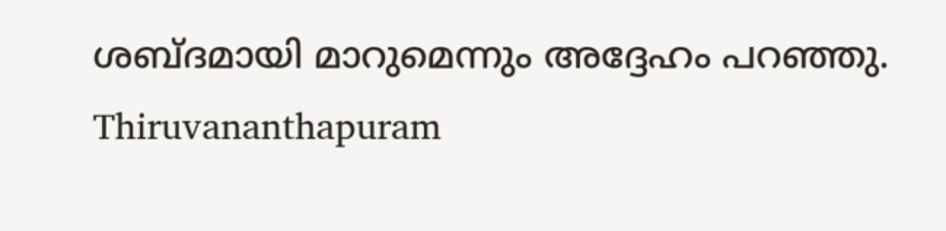ശബ്ദമായി മാറുമെന്നും അദ്ദേഹം പറഞ്ഞു.
Thiruvananthapuram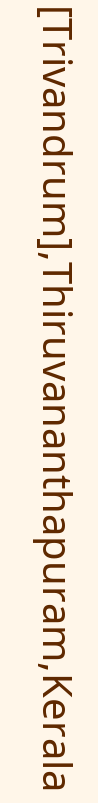[Trivandrum],Thiruvananthapuram,Kerala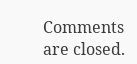Comments are closed.